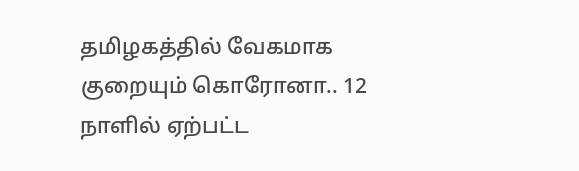தமிழகத்தில் வேகமாக குறையும் கொரோனா.. 12 நாளில் ஏற்பட்ட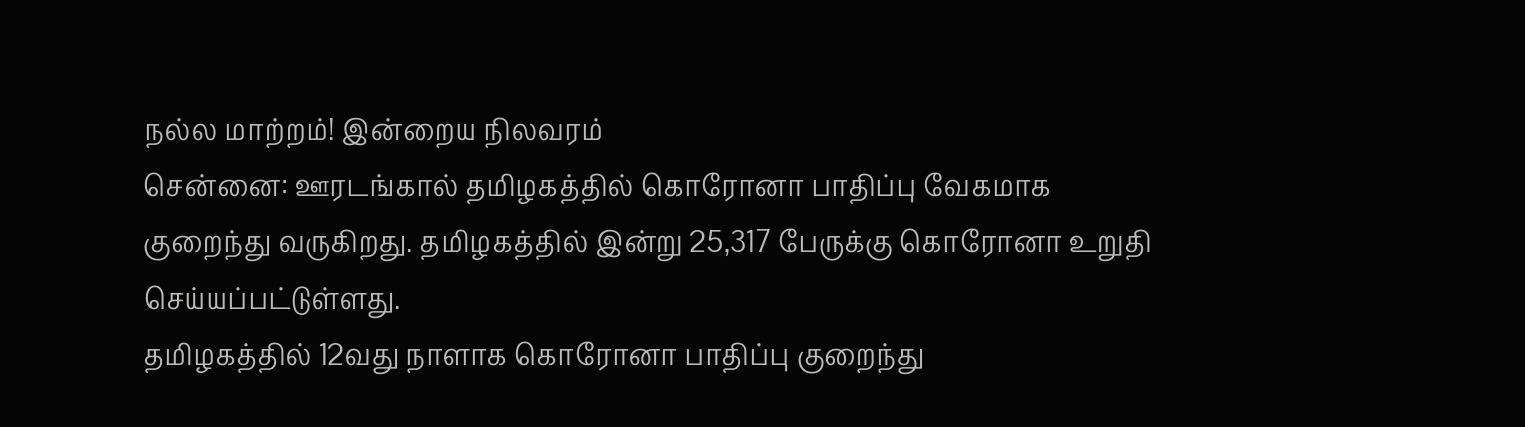நல்ல மாற்றம்! இன்றைய நிலவரம்
சென்னை: ஊரடங்கால் தமிழகத்தில் கொரோனா பாதிப்பு வேகமாக குறைந்து வருகிறது. தமிழகத்தில் இன்று 25,317 பேருக்கு கொரோனா உறுதி செய்யப்பட்டுள்ளது.
தமிழகத்தில் 12வது நாளாக கொரோனா பாதிப்பு குறைந்து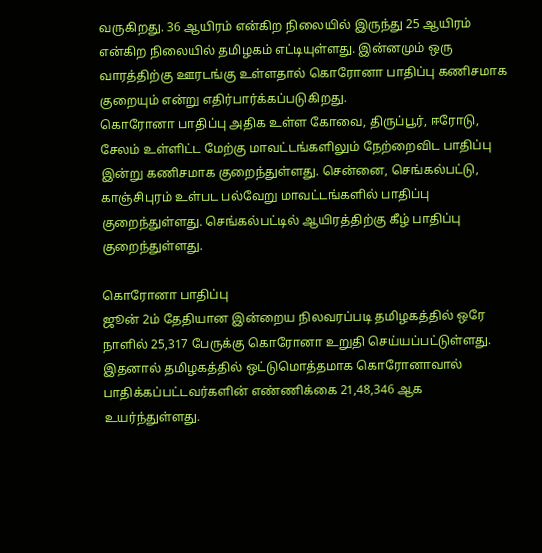வருகிறது. 36 ஆயிரம் என்கிற நிலையில் இருந்து 25 ஆயிரம் என்கிற நிலையில் தமிழகம் எட்டியுள்ளது. இன்னமும் ஒரு வாரத்திற்கு ஊரடங்கு உள்ளதால் கொரோனா பாதிப்பு கணிசமாக குறையும் என்று எதிர்பார்க்கப்படுகிறது.
கொரோனா பாதிப்பு அதிக உள்ள கோவை, திருப்பூர், ஈரோடு, சேலம் உள்ளிட்ட மேற்கு மாவட்டங்களிலும் நேற்றைவிட பாதிப்பு இன்று கணிசமாக குறைந்துள்ளது. சென்னை, செங்கல்பட்டு, காஞ்சிபுரம் உள்பட பல்வேறு மாவட்டங்களில் பாதிப்பு குறைந்துள்ளது. செங்கல்பட்டில் ஆயிரத்திற்கு கீழ் பாதிப்பு குறைந்துள்ளது.

கொரோனா பாதிப்பு
ஜூன் 2ம் தேதியான இன்றைய நிலவரப்படி தமிழகத்தில் ஒரே நாளில் 25,317 பேருக்கு கொரோனா உறுதி செய்யப்பட்டுள்ளது. இதனால் தமிழகத்தில் ஒட்டுமொத்தமாக கொரோனாவால் பாதிக்கப்பட்டவர்களின் எண்ணிக்கை 21,48,346 ஆக உயர்ந்துள்ளது.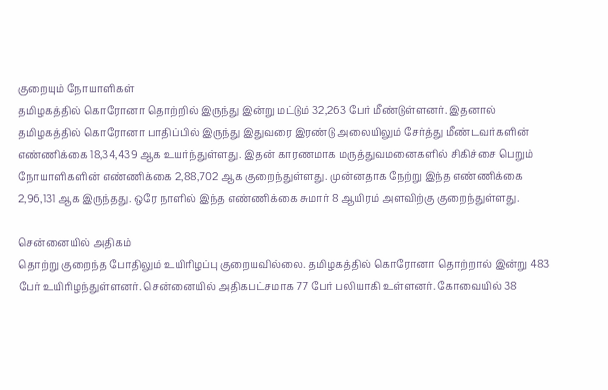குறையும் நோயாளிகள்
தமிழகத்தில் கொரோனா தொற்றில் இருந்து இன்று மட்டும் 32,263 பேர் மீண்டுள்ளனர். இதனால் தமிழகத்தில் கொரோனா பாதிப்பில் இருந்து இதுவரை இரண்டு அலையிலும் சேர்த்து மீண்டவர்களின் எண்ணிக்கை 18,34,439 ஆக உயர்ந்துள்ளது. இதன் காரணமாக மருத்துவமனைகளில் சிகிச்சை பெறும் நோயாளிகளின் எண்ணிக்கை 2,88,702 ஆக குறைந்துள்ளது. முன்னதாக நேற்று இந்த எண்ணிக்கை 2,96,131 ஆக இருந்தது. ஒரே நாளில் இந்த எண்ணிக்கை சுமார் 8 ஆயிரம் அளவிற்கு குறைந்துள்ளது.

சென்னையில் அதிகம்
தொற்று குறைந்த போதிலும் உயிரிழப்பு குறையவில்லை. தமிழகத்தில் கொரோனா தொற்றால் இன்று 483 பேர் உயிரிழந்துள்ளனர். சென்னையில் அதிகபட்சமாக 77 பேர் பலியாகி உள்ளனர். கோவையில் 38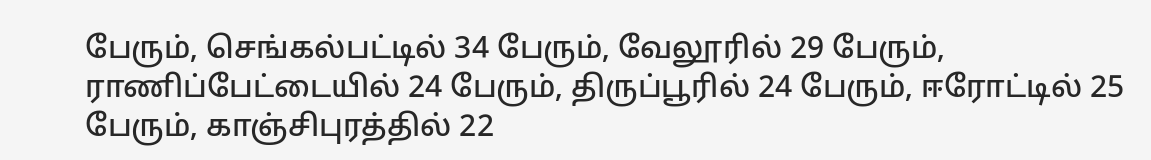பேரும், செங்கல்பட்டில் 34 பேரும், வேலூரில் 29 பேரும், ராணிப்பேட்டையில் 24 பேரும், திருப்பூரில் 24 பேரும், ஈரோட்டில் 25 பேரும், காஞ்சிபுரத்தில் 22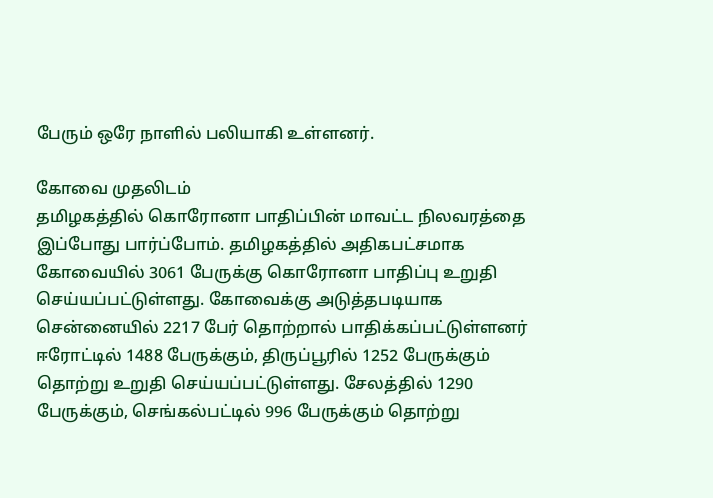பேரும் ஒரே நாளில் பலியாகி உள்ளனர்.

கோவை முதலிடம்
தமிழகத்தில் கொரோனா பாதிப்பின் மாவட்ட நிலவரத்தை இப்போது பார்ப்போம். தமிழகத்தில் அதிகபட்சமாக கோவையில் 3061 பேருக்கு கொரோனா பாதிப்பு உறுதி செய்யப்பட்டுள்ளது. கோவைக்கு அடுத்தபடியாக சென்னையில் 2217 பேர் தொற்றால் பாதிக்கப்பட்டுள்ளனர் ஈரோட்டில் 1488 பேருக்கும், திருப்பூரில் 1252 பேருக்கும் தொற்று உறுதி செய்யப்பட்டுள்ளது. சேலத்தில் 1290 பேருக்கும், செங்கல்பட்டில் 996 பேருக்கும் தொற்று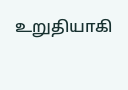உறுதியாகி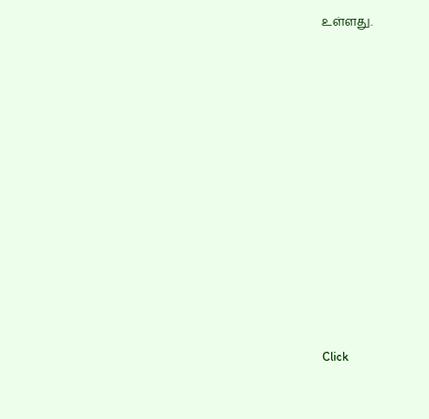உள்ளது.












Click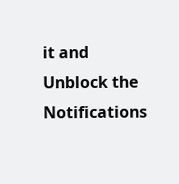it and Unblock the Notifications